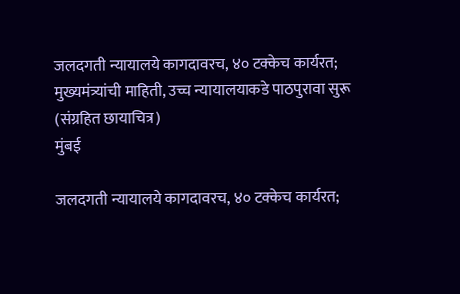जलदगती न्यायालये कागदावरच, ४० टक्केच कार्यरत; मुख्यमंत्र्यांची माहिती, उच्च न्यायालयाकडे पाठपुरावा सुरू (संग्रहित छायाचित्र)
मुंबई

जलदगती न्यायालये कागदावरच, ४० टक्केच कार्यरत;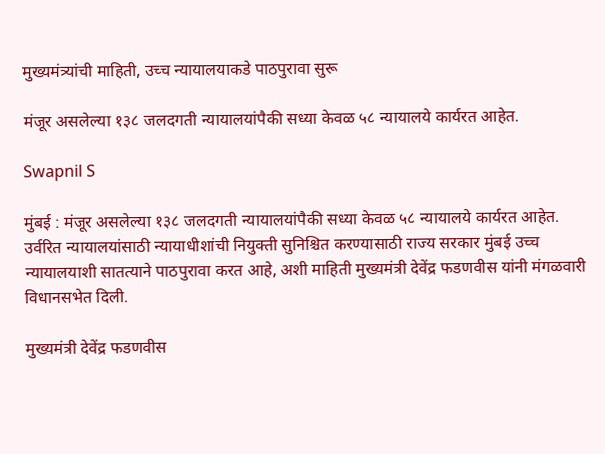मुख्यमंत्र्यांची माहिती, उच्च न्यायालयाकडे पाठपुरावा सुरू

मंजूर असलेल्या १३८ जलदगती न्यायालयांपैकी सध्या केवळ ५८ न्यायालये कार्यरत आहेत.

Swapnil S

मुंबई : मंजूर असलेल्या १३८ जलदगती न्यायालयांपैकी सध्या केवळ ५८ न्यायालये कार्यरत आहेत. उर्वरित न्यायालयांसाठी न्यायाधीशांची नियुक्ती सुनिश्चित करण्यासाठी राज्य सरकार मुंबई उच्च न्यायालयाशी सातत्याने पाठपुरावा करत आहे, अशी माहिती मुख्यमंत्री देवेंद्र फडणवीस यांनी मंगळवारी विधानसभेत दिली.

मुख्यमंत्री देवेंद्र फडणवीस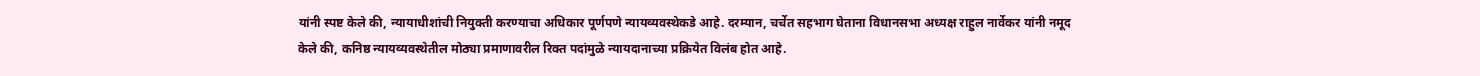यांनी स्पष्ट केले की, न्यायाधीशांची नियुक्ती करण्याचा अधिकार पूर्णपणे न्यायव्यवस्थेकडे आहे. दरम्यान, चर्चेत सहभाग घेताना विधानसभा अध्यक्ष राहुल नार्वेकर यांनी नमूद केले की, कनिष्ठ न्यायव्यवस्थेतील मोठ्या प्रमाणावरील रिक्त पदांमुळे न्यायदानाच्या प्रक्रियेत विलंब होत आहे.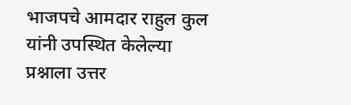भाजपचे आमदार राहुल कुल यांनी उपस्थित केलेल्या प्रश्नाला उत्तर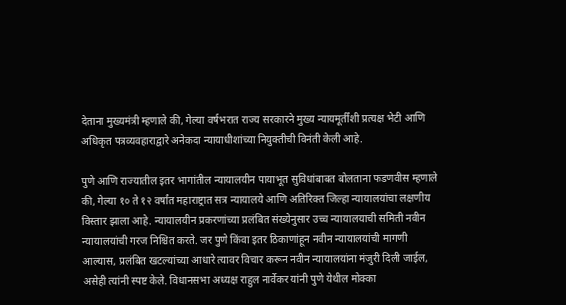देताना मुख्यमंत्री म्हणाले की, गेल्या वर्षभरात राज्य सरकारने मुख्य न्यायमूर्तींशी प्रत्यक्ष भेटी आणि अधिकृत पत्रव्यवहाराद्वारे अनेकदा न्यायाधीशांच्या नियुक्तीची विनंती केली आहे.

पुणे आणि राज्यातील इतर भागांतील न्यायालयीन पायाभूत सुविधांबाबत बोलताना फडणवीस म्हणाले की, गेल्या १० ते १२ वर्षांत महाराष्ट्रात सत्र न्यायालये आणि अतिरिक्त जिल्हा न्यायालयांचा लक्षणीय विस्तार झाला आहे. न्यायालयीन प्रकरणांच्या प्रलंबित संख्येनुसार उच्च न्यायालयाची समिती नवीन न्यायालयांची गरज निश्चित करते. जर पुणे किंवा इतर ठिकाणांहून नवीन न्यायालयांची मागणी आल्यास, प्रलंबित खटल्यांच्या आधारे त्यावर विचार करून नवीन न्यायालयांना मंजुरी दिली जाईल, असेही त्यांनी स्पष्ट केले. विधानसभा अध्यक्ष राहुल नार्वेकर यांनी पुणे येथील मोक्का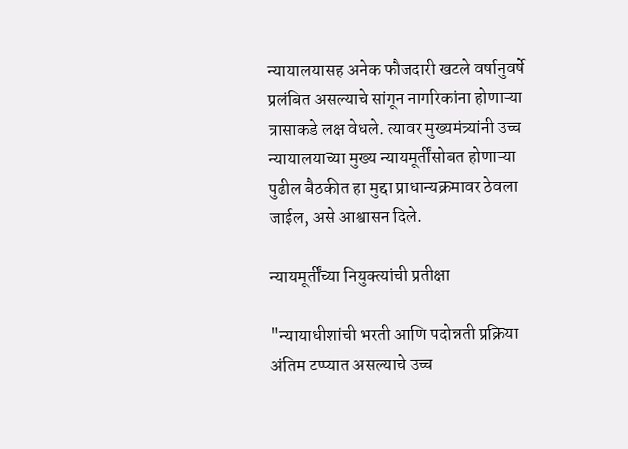न्यायालयासह अनेक फौजदारी खटले वर्षानुवर्षे प्रलंबित असल्याचे सांगून नागरिकांना होणाऱ्या त्रासाकडे लक्ष वेधले. त्यावर मुख्यमंत्र्यांनी उच्च न्यायालयाच्या मुख्य न्यायमूर्तींसोबत होणाऱ्या पुढील बैठकीत हा मुद्दा प्राधान्यक्रमावर ठेवला जाईल, असे आश्वासन दिले.

न्यायमूर्तींच्या नियुक्त्यांची प्रतीक्षा

"न्यायाधीशांची भरती आणि पदोन्नती प्रक्रिया अंतिम टप्प्यात असल्याचे उच्च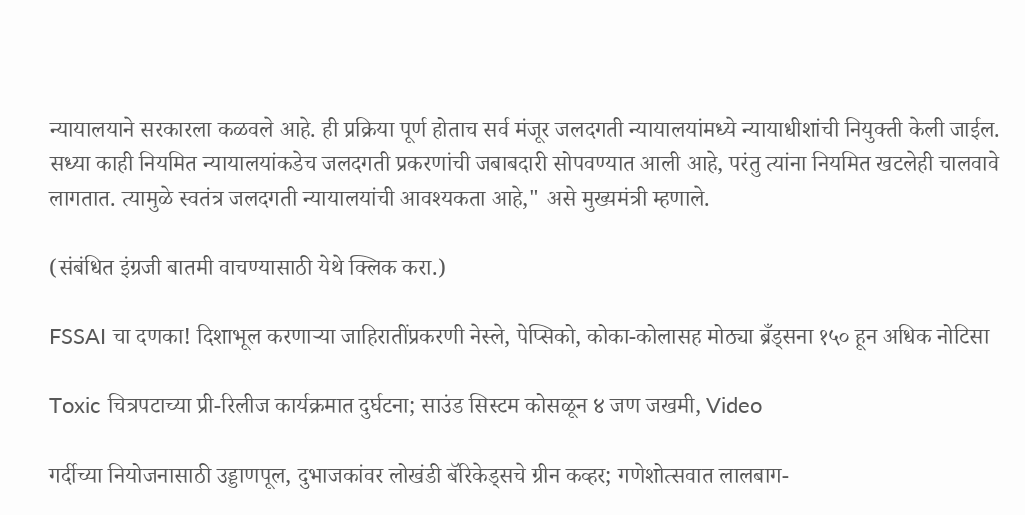न्यायालयाने सरकारला कळवले आहे. ही प्रक्रिया पूर्ण होताच सर्व मंजूर जलदगती न्यायालयांमध्ये न्यायाधीशांची नियुक्ती केली जाईल. सध्या काही नियमित न्यायालयांकडेच जलदगती प्रकरणांची जबाबदारी सोपवण्यात आली आहे, परंतु त्यांना नियमित खटलेही चालवावे लागतात. त्यामुळे स्वतंत्र जलदगती न्यायालयांची आवश्यकता आहे," असे मुख्यमंत्री म्हणाले.

(संबंधित इंग्रजी बातमी वाचण्यासाठी येथे क्लिक करा.)

FSSAI चा दणका! दिशाभूल करणाऱ्या जाहिरातींप्रकरणी नेस्ले, पेप्सिको, कोका-कोलासह मोठ्या ब्रँड्सना १५० हून अधिक नोटिसा

Toxic चित्रपटाच्या प्री-रिलीज कार्यक्रमात दुर्घटना; साउंड सिस्टम कोसळून ४ जण जखमी, Video

गर्दीच्या नियोजनासाठी उड्डाणपूल, दुभाजकांवर लोखंडी बॅरिकेड्सचे ग्रीन कव्हर; गणेशोत्सवात लालबाग-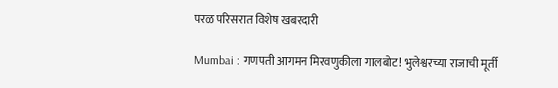परळ परिसरात विशेष खबरदारी

Mumbai : गणपती आगमन मिरवणुकीला गालबोट! भुलेश्वरच्या राजाची मूर्ती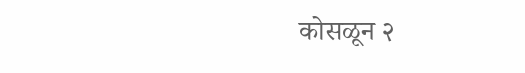कोसळून २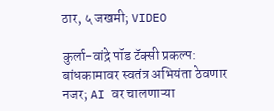ठार, ५ जखमी; VIDEO

कुर्ला-वांद्रे पॉड टॅक्सी प्रकल्प: बांधकामावर स्वतंत्र अभियंता ठेवणार नजर; AI वर चालणाऱ्या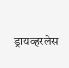ड्रायव्हरलेस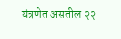यंत्रणेत असतील २२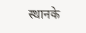स्थानके